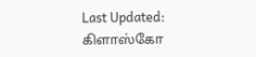Last Updated:
கிளாஸ்கோ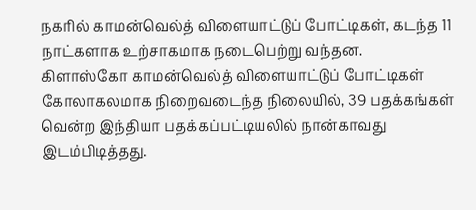நகரில் காமன்வெல்த் விளையாட்டுப் போட்டிகள், கடந்த 11 நாட்களாக உற்சாகமாக நடைபெற்று வந்தன.
கிளாஸ்கோ காமன்வெல்த் விளையாட்டுப் போட்டிகள் கோலாகலமாக நிறைவடைந்த நிலையில், 39 பதக்கங்கள் வென்ற இந்தியா பதக்கப்பட்டியலில் நான்காவது இடம்பிடித்தது.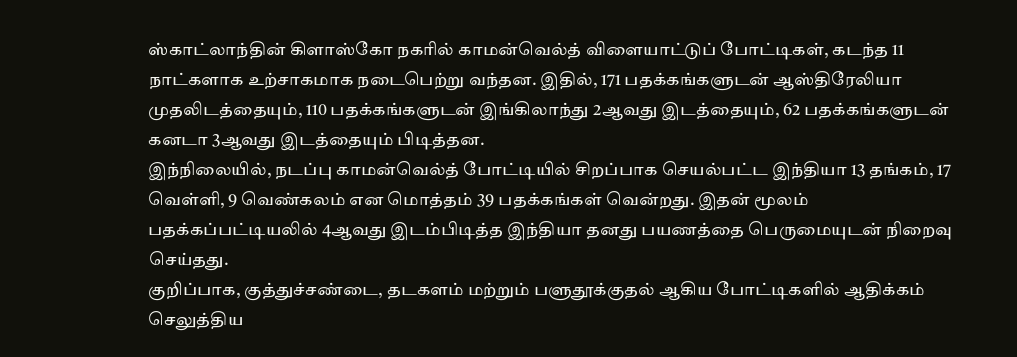ஸ்காட்லாந்தின் கிளாஸ்கோ நகரில் காமன்வெல்த் விளையாட்டுப் போட்டிகள், கடந்த 11 நாட்களாக உற்சாகமாக நடைபெற்று வந்தன. இதில், 171 பதக்கங்களுடன் ஆஸ்திரேலியா முதலிடத்தையும், 110 பதக்கங்களுடன் இங்கிலாந்து 2ஆவது இடத்தையும், 62 பதக்கங்களுடன் கனடா 3ஆவது இடத்தையும் பிடித்தன.
இந்நிலையில், நடப்பு காமன்வெல்த் போட்டியில் சிறப்பாக செயல்பட்ட இந்தியா 13 தங்கம், 17 வெள்ளி, 9 வெண்கலம் என மொத்தம் 39 பதக்கங்கள் வென்றது. இதன் மூலம் பதக்கப்பட்டியலில் 4ஆவது இடம்பிடித்த இந்தியா தனது பயணத்தை பெருமையுடன் நிறைவு செய்தது.
குறிப்பாக, குத்துச்சண்டை, தடகளம் மற்றும் பளுதூக்குதல் ஆகிய போட்டிகளில் ஆதிக்கம் செலுத்திய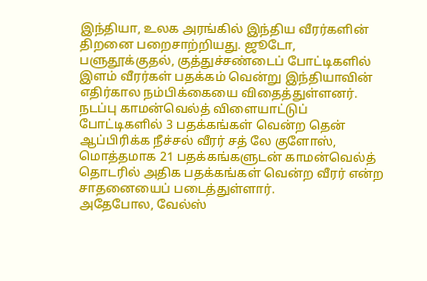இந்தியா, உலக அரங்கில் இந்திய வீரர்களின் திறனை பறைசாற்றியது. ஜூடோ, பளுதூக்குதல், குத்துச்சண்டைப் போட்டிகளில் இளம் வீரர்கள் பதக்கம் வென்று இந்தியாவின் எதிர்கால நம்பிக்கையை விதைத்துள்ளனர். நடப்பு காமன்வெல்த் விளையாட்டுப் போட்டிகளில் 3 பதக்கங்கள் வென்ற தென் ஆப்பிரிக்க நீச்சல் வீரர் சத் லே குளோஸ், மொத்தமாக 21 பதக்கங்களுடன் காமன்வெல்த் தொடரில் அதிக பதக்கங்கள் வென்ற வீரர் என்ற சாதனையைப் படைத்துள்ளார்.
அதேபோல, வேல்ஸ்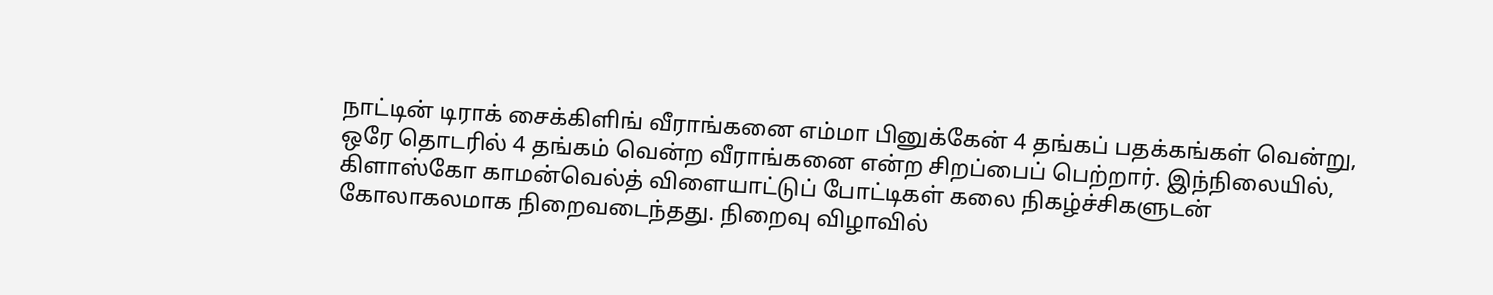நாட்டின் டிராக் சைக்கிளிங் வீராங்கனை எம்மா பினுக்கேன் 4 தங்கப் பதக்கங்கள் வென்று, ஒரே தொடரில் 4 தங்கம் வென்ற வீராங்கனை என்ற சிறப்பைப் பெற்றார். இந்நிலையில், கிளாஸ்கோ காமன்வெல்த் விளையாட்டுப் போட்டிகள் கலை நிகழ்ச்சிகளுடன் கோலாகலமாக நிறைவடைந்தது. நிறைவு விழாவில்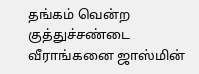தங்கம் வென்ற குத்துச்சண்டை வீராங்கனை ஜாஸ்மின்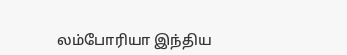லம்போரியா இந்திய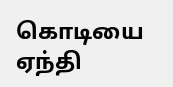கொடியை ஏந்தி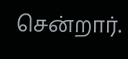சென்றார்.